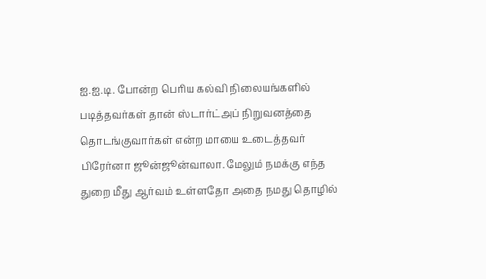ஐ.ஐ.டி. போன்ற பெரிய கல்வி நிலையங்களில் படித்தவர்கள் தான் ஸ்டார்ட்அப் நிறுவனத்தை தொடங்குவார்கள் என்ற மாயை உடைத்தவர் பிரேர்னா ஜூன்ஜூன்வாலா. மேலும் நமக்கு எந்த துறை மீது ஆர்வம் உள்ளதோ அதை நமது தொழில்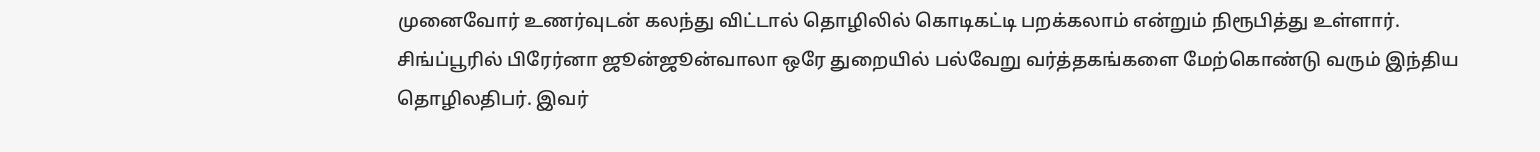முனைவோர் உணர்வுடன் கலந்து விட்டால் தொழிலில் கொடிகட்டி பறக்கலாம் என்றும் நிரூபித்து உள்ளார்.
சிங்ப்பூரில் பிரேர்னா ஜூன்ஜூன்வாலா ஒரே துறையில் பல்வேறு வர்த்தகங்களை மேற்கொண்டு வரும் இந்திய தொழிலதிபர். இவர்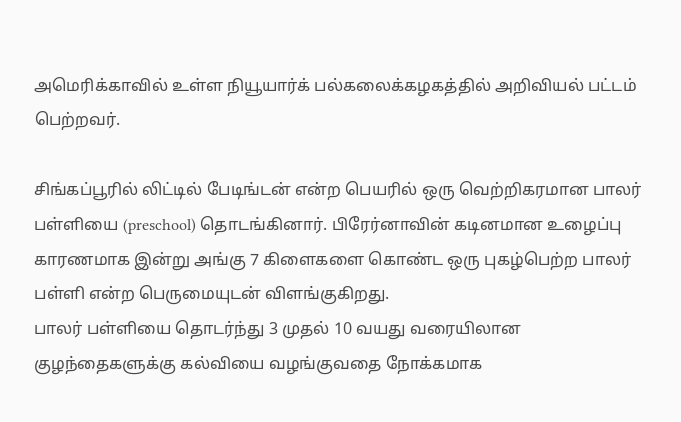அமெரிக்காவில் உள்ள நியூயார்க் பல்கலைக்கழகத்தில் அறிவியல் பட்டம் பெற்றவர்.

சிங்கப்பூரில் லிட்டில் பேடிங்டன் என்ற பெயரில் ஒரு வெற்றிகரமான பாலர் பள்ளியை (preschool) தொடங்கினார். பிரேர்னாவின் கடினமான உழைப்பு காரணமாக இன்று அங்கு 7 கிளைகளை கொண்ட ஒரு புகழ்பெற்ற பாலர் பள்ளி என்ற பெருமையுடன் விளங்குகிறது.
பாலர் பள்ளியை தொடர்ந்து 3 முதல் 10 வயது வரையிலான குழந்தைகளுக்கு கல்வியை வழங்குவதை நோக்கமாக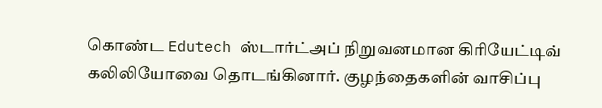கொண்ட Edutech ஸ்டார்ட்அப் நிறுவனமான கிரியேட்டிவ் கலிலியோவை தொடங்கினார். குழந்தைகளின் வாசிப்பு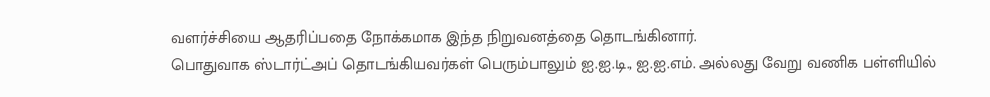வளர்ச்சியை ஆதரிப்பதை நோக்கமாக இந்த நிறுவனத்தை தொடங்கினார்.
பொதுவாக ஸ்டார்ட்அப் தொடங்கியவர்கள் பெரும்பாலும் ஐ.ஐ.டி., ஐ.ஐ.எம். அல்லது வேறு வணிக பள்ளியில்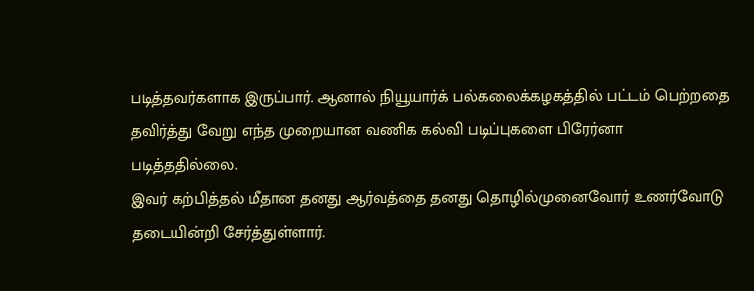படித்தவர்களாக இருப்பார். ஆனால் நியூயார்க் பல்கலைக்கழகத்தில் பட்டம் பெற்றதை தவிர்த்து வேறு எந்த முறையான வணிக கல்வி படிப்புகளை பிரேர்னா படித்ததில்லை.
இவர் கற்பித்தல் மீதான தனது ஆர்வத்தை தனது தொழில்முனைவோர் உணர்வோடு தடையின்றி சேர்த்துள்ளார்.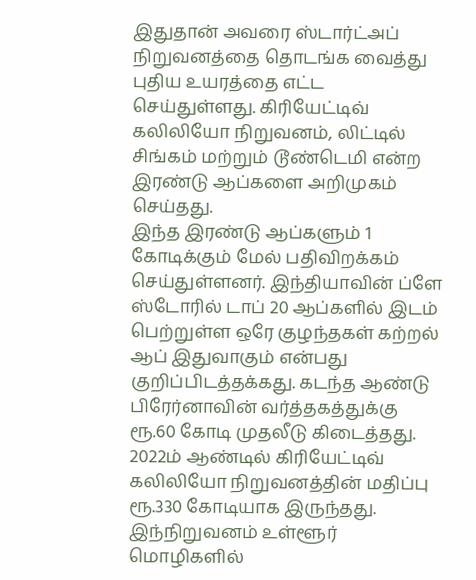இதுதான் அவரை ஸ்டார்ட்அப் நிறுவனத்தை தொடங்க வைத்து புதிய உயரத்தை எட்ட செய்துள்ளது. கிரியேட்டிவ் கலிலியோ நிறுவனம், லிட்டில் சிங்கம் மற்றும் டூண்டெமி என்ற இரண்டு ஆப்களை அறிமுகம் செய்தது.
இந்த இரண்டு ஆப்களும் 1 கோடிக்கும் மேல் பதிவிறக்கம் செய்துள்ளனர். இந்தியாவின் ப்ளே ஸ்டோரில் டாப் 20 ஆப்களில் இடம் பெற்றுள்ள ஒரே குழந்தகள் கற்றல் ஆப் இதுவாகும் என்பது குறிப்பிடத்தக்கது. கடந்த ஆண்டு பிரேர்னாவின் வர்த்தகத்துக்கு ரூ.60 கோடி முதலீடு கிடைத்தது.
2022ம் ஆண்டில் கிரியேட்டிவ் கலிலியோ நிறுவனத்தின் மதிப்பு ரூ.330 கோடியாக இருந்தது. இந்நிறுவனம் உள்ளூர் மொழிகளில்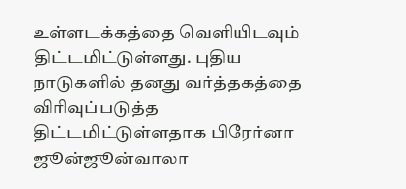உள்ளடக்கத்தை வெளியிடவும் திட்டமிட்டுள்ளது. புதிய நாடுகளில் தனது வர்த்தகத்தை விரிவுப்படுத்த திட்டமிட்டுள்ளதாக பிரேர்னா ஜூன்ஜூன்வாலா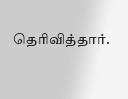தெரிவித்தார்.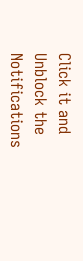Click it and Unblock the Notifications